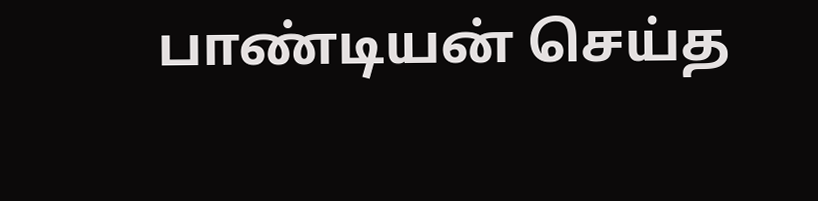பாண்டியன் செய்த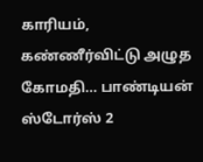காரியம், கண்ணீர்விட்டு அழுத கோமதி... பாண்டியன் ஸ்டோர்ஸ் 2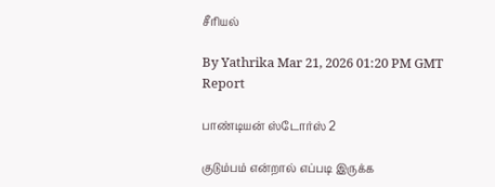சீரியல்

By Yathrika Mar 21, 2026 01:20 PM GMT
Report

பாண்டியன் ஸ்டோர்ஸ் 2

குடும்பம் என்றால் எப்படி இருக்க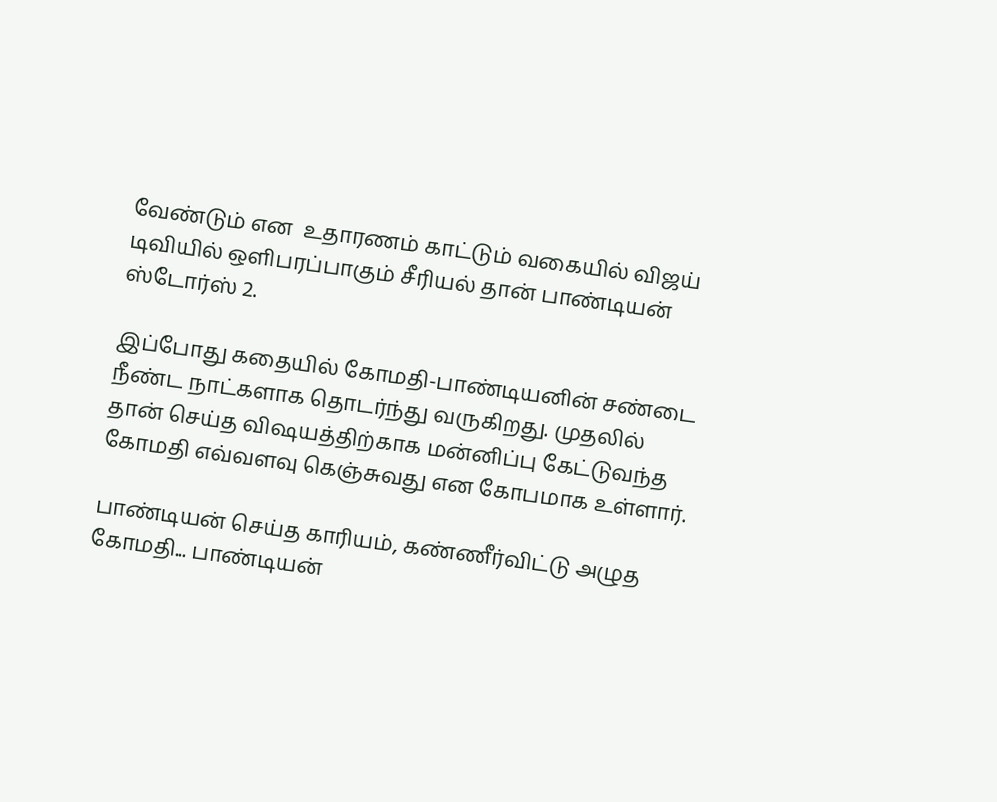வேண்டும் என  உதாரணம் காட்டும் வகையில் விஜய் டிவியில் ஒளிபரப்பாகும் சீரியல் தான் பாண்டியன் ஸ்டோர்ஸ் 2.

இப்போது கதையில் கோமதி-பாண்டியனின் சண்டை நீண்ட நாட்களாக தொடர்ந்து வருகிறது. முதலில் தான் செய்த விஷயத்திற்காக மன்னிப்பு கேட்டுவந்த கோமதி எவ்வளவு கெஞ்சுவது என கோபமாக உள்ளார்.

பாண்டியன் செய்த காரியம், கண்ணீர்விட்டு அழுத கோமதி... பாண்டியன்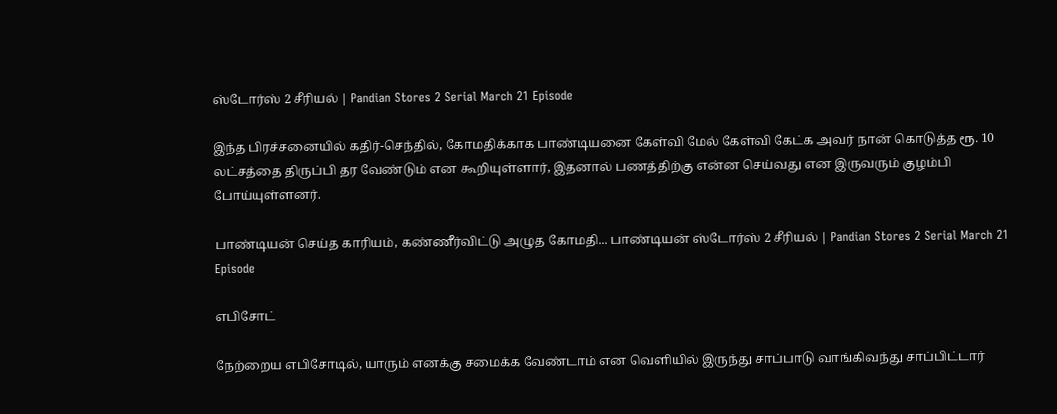ஸ்டோர்ஸ் 2 சீரியல் | Pandian Stores 2 Serial March 21 Episode

இந்த பிரச்சனையில் கதிர்-செந்தில், கோமதிக்காக பாண்டியனை கேள்வி மேல் கேள்வி கேட்க அவர் நான் கொடுத்த ரூ. 10 லட்சத்தை திருப்பி தர வேண்டும் என கூறியுள்ளார், இதனால் பணத்திற்கு என்ன செய்வது என இருவரும் குழம்பி போய்யுள்ளனர்.

பாண்டியன் செய்த காரியம், கண்ணீர்விட்டு அழுத கோமதி... பாண்டியன் ஸ்டோர்ஸ் 2 சீரியல் | Pandian Stores 2 Serial March 21 Episode

எபிசோட்

நேற்றைய எபிசோடில், யாரும் எனக்கு சமைக்க வேண்டாம் என வெளியில் இருந்து சாப்பாடு வாங்கிவந்து சாப்பிட்டார்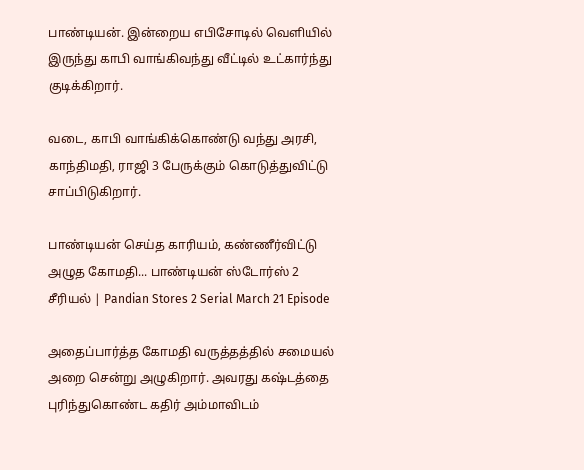பாண்டியன். இன்றைய எபிசோடில் வெளியில் இருந்து காபி வாங்கிவந்து வீட்டில் உட்கார்ந்து குடிக்கிறார்.

வடை, காபி வாங்கிக்கொண்டு வந்து அரசி, காந்திமதி, ராஜி 3 பேருக்கும் கொடுத்துவிட்டு சாப்பிடுகிறார்.

பாண்டியன் செய்த காரியம், கண்ணீர்விட்டு அழுத கோமதி... பாண்டியன் ஸ்டோர்ஸ் 2 சீரியல் | Pandian Stores 2 Serial March 21 Episode

அதைப்பார்த்த கோமதி வருத்தத்தில் சமையல் அறை சென்று அழுகிறார். அவரது கஷ்டத்தை புரிந்துகொண்ட கதிர் அம்மாவிடம்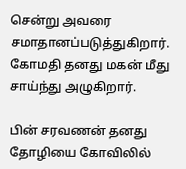சென்று அவரை சமாதானப்படுத்துகிறார். கோமதி தனது மகன் மீது சாய்ந்து அழுகிறார்.

பின் சரவணன் தனது தோழியை கோவிலில்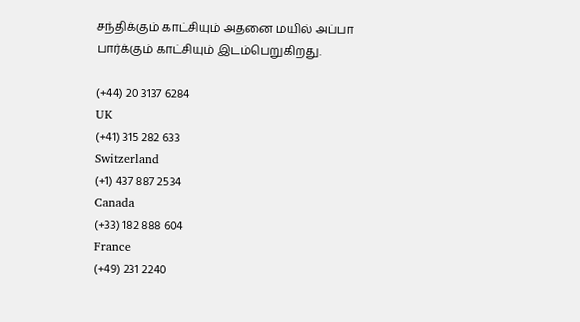சந்திக்கும் காட்சியும் அதனை மயில் அப்பா பார்க்கும் காட்சியும் இடம்பெறுகிறது.

(+44) 20 3137 6284
UK
(+41) 315 282 633
Switzerland
(+1) 437 887 2534
Canada
(+33) 182 888 604
France
(+49) 231 2240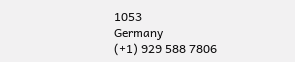1053
Germany
(+1) 929 588 7806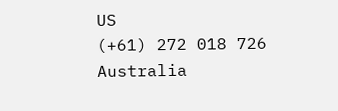US
(+61) 272 018 726
Australia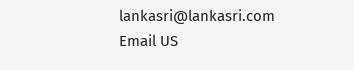lankasri@lankasri.com
Email US